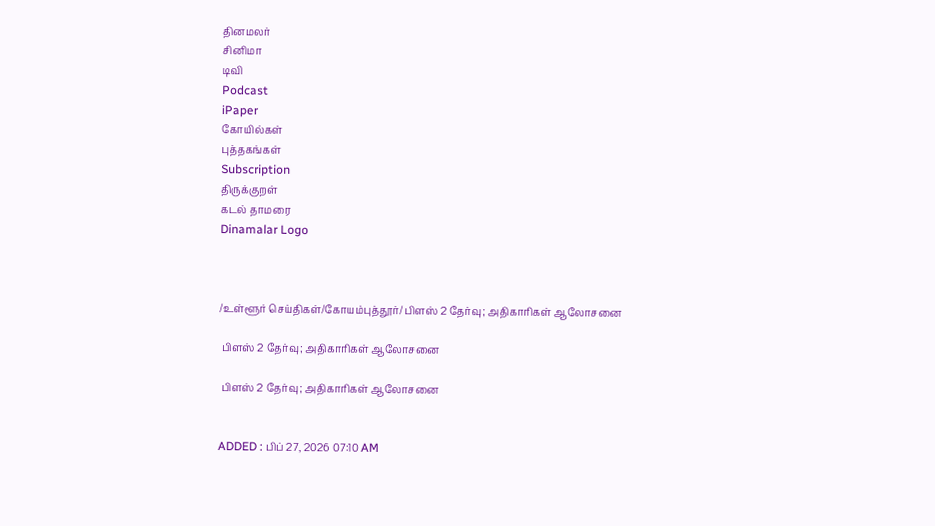தினமலர்
சினிமா
டிவி
Podcast
iPaper
கோயில்கள்
புத்தகங்கள்
Subscription
திருக்குறள்
கடல் தாமரை
Dinamalar Logo



/உள்ளூர் செய்திகள்/கோயம்புத்தூர்/ பிளஸ் 2 தேர்வு; அதிகாரிகள் ஆலோசனை

 பிளஸ் 2 தேர்வு; அதிகாரிகள் ஆலோசனை

 பிளஸ் 2 தேர்வு; அதிகாரிகள் ஆலோசனை


ADDED : பிப் 27, 2026 07:10 AM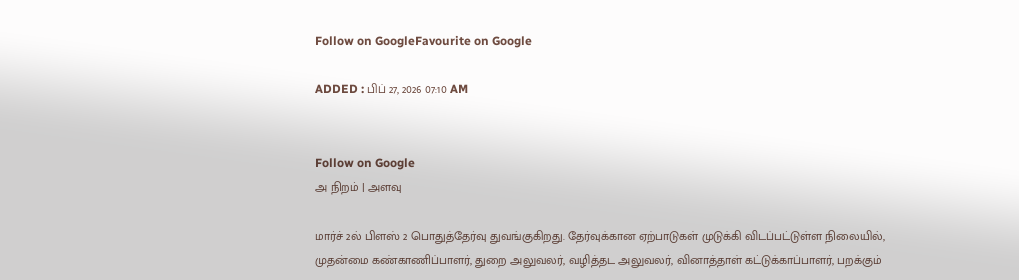Follow on GoogleFavourite on Google

ADDED : பிப் 27, 2026 07:10 AM


Follow on Google
அ நிறம் | அளவு

மார்ச் 2ல் பிளஸ் 2 பொதுத்தேர்வு துவங்குகிறது. தேர்வுக்கான ஏற்பாடுகள் முடுக்கி விடப்பட்டுள்ள நிலையில், முதன்மை கண்காணிப்பாளர், துறை அலுவலர், வழித்தட அலுவலர், வினாத்தாள் கட்டுக்காப்பாளர், பறக்கும்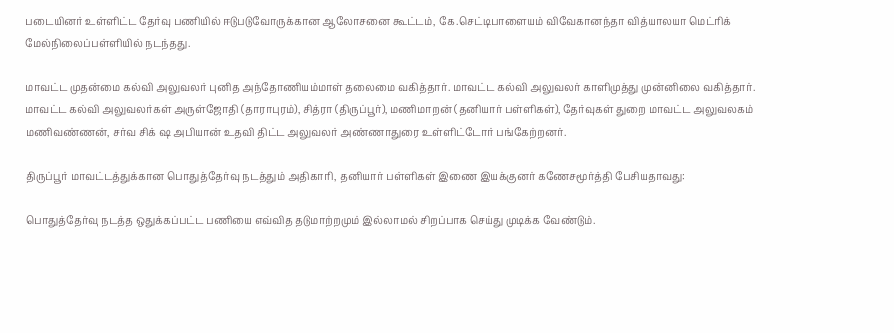படையினர் உள்ளிட்ட தேர்வு பணியில் ஈடுபடுவோருக்கான ஆலோசனை கூட்டம், கே.செட்டிபாளையம் விவேகானந்தா வித்யாலயா மெட்ரிக் மேல்நிலைப்பள்ளியில் நடந்தது.

மாவட்ட முதன்மை கல்வி அலுவலர் புனித அந்தோணியம்மாள் தலைமை வகித்தார். மாவட்ட கல்வி அலுவலர் காளிமுத்து முன்னிலை வகித்தார். மாவட்ட கல்வி அலுவலர்கள் அருள்ஜோதி (தாராபுரம்), சித்ரா (திருப்பூர்), மணிமாறன் (தனியார் பள்ளிகள்), தேர்வுகள் துறை மாவட்ட அலுவலகம் மணிவண்ணன், சர்வ சிக் ஷ அபியான் உதவி திட்ட அலுவலர் அண்ணாதுரை உள்ளிட்டோர் பங்கேற்றனர்.

திருப்பூர் மாவட்டத்துக்கான பொதுத்தேர்வு நடத்தும் அதிகாரி, தனியார் பள்ளிகள் இணை இயக்குனர் கணேசமூர்த்தி பேசியதாவது:

பொதுத்தேர்வு நடத்த ஒதுக்கப்பட்ட பணியை எவ்வித தடுமாற்றமும் இல்லாமல் சிறப்பாக செய்து முடிக்க வேண்டும்.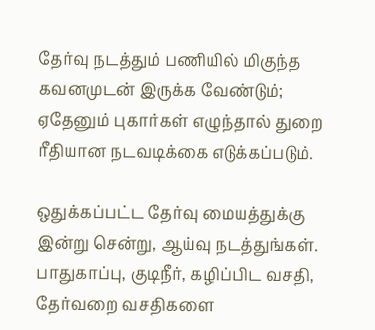தேர்வு நடத்தும் பணியில் மிகுந்த கவனமுடன் இருக்க வேண்டும்; ஏதேனும் புகார்கள் எழுந்தால் துறை ரீதியான நடவடிக்கை எடுக்கப்படும்.

ஒதுக்கப்பட்ட தேர்வு மையத்துக்கு இன்று சென்று, ஆய்வு நடத்துங்கள். பாதுகாப்பு, குடிநீர், கழிப்பிட வசதி, தேர்வறை வசதிகளை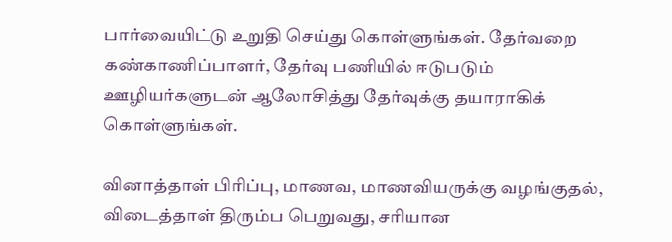பார்வையிட்டு உறுதி செய்து கொள்ளுங்கள். தேர்வறை கண்காணிப்பாளர், தேர்வு பணியில் ஈடுபடும் ஊழியர்களுடன் ஆலோசித்து தேர்வுக்கு தயாராகிக் கொள்ளுங்கள்.

வினாத்தாள் பிரிப்பு, மாணவ, மாணவியருக்கு வழங்குதல், விடைத்தாள் திரும்ப பெறுவது, சரியான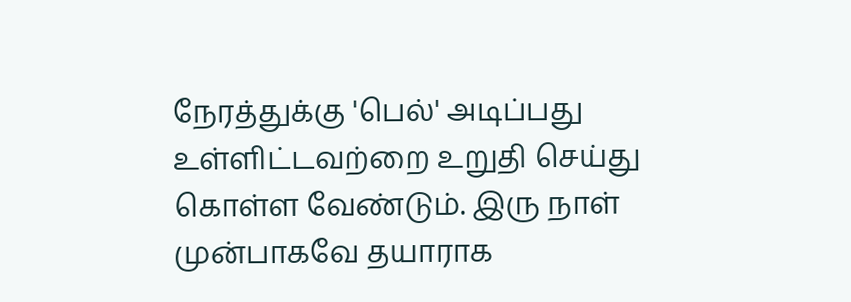நேரத்துக்கு 'பெல்' அடிப்பது உள்ளிட்டவற்றை உறுதி செய்து கொள்ள வேண்டும். இரு நாள் முன்பாகவே தயாராக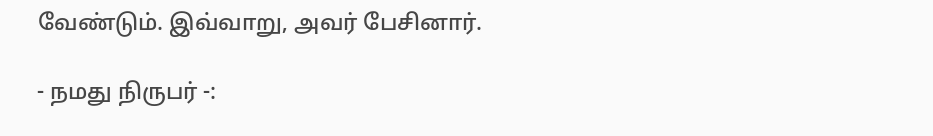வேண்டும். இவ்வாறு, அவர் பேசினார்.

- நமது நிருபர் -: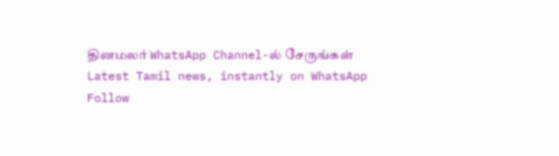தினமலர் WhatsApp Channel-ல் சேருங்கள்
Latest Tamil news, instantly on WhatsApp
Follow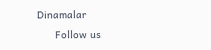Dinamalar
      Follow us